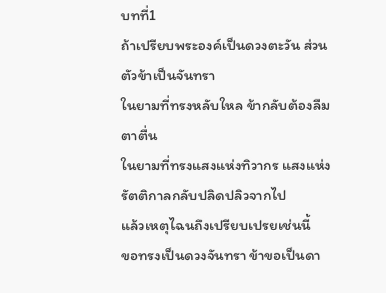บทที่1
ถ้าเปรียบพระองค์เป็นดวงตะวัน ส่วนตัวข้าเป็นจันทรา
ในยามที่ทรงหลับใหล ข้ากลับต้องลืมตาตื่น
ในยามที่ทรงแสงแห่งทิวากร แสงแห่งรัตติกาลกลับปลิดปลิวจากไป
แล้วเหตุไฉนถึงเปรียบเปรยเช่นนี้
ขอทรงเป็นดวงจันทรา ข้าขอเป็นดา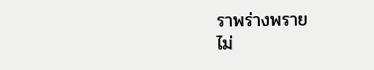ราพร่างพราย
ไม่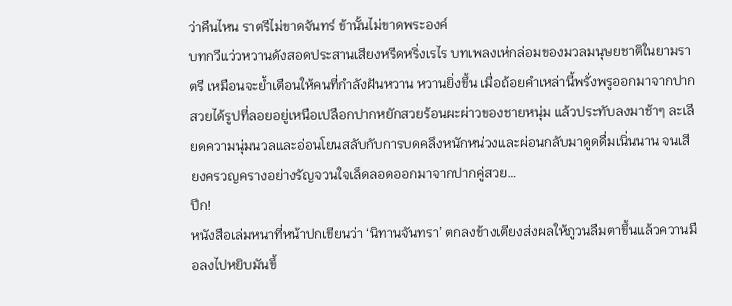ว่าคืนไหน ราตรีไม่ขาดจันทร์ ข้านั้นไม่ขาดพระองค์
บทกวีแว่วหวานดังสอดประสานเสียงหรีดหริ่งเรไร บทเพลงเห่กล่อมของมวลมนุษยชาติในยามราตรี เหมือนจะย้ำเตือนให้คนที่กำลังฝันหวาน หวานยิ่งขึ้น เมื่อถ้อยคำเหล่านี้พรั่งพรูออกมาจากปากสวยได้รูปที่ลอยอยู่เหนือเปลือกปากหยักสวยร้อนผะผ่าวของชายหนุ่ม แล้วประทับลงมาช้าๆ ละเลียดความนุ่มนวลและอ่อนโยนสลับกับการบดคลึงหนักหน่วงและผ่อนกลับมาดูดดื่มเนิ่นนาน จนเสียงครวญครางอย่างรัญจวนใจเล็ดลอดออกมาจากปากคู่สวย…
ปึก!
หนังสือเล่มหนาที่หน้าปกเขียนว่า ‘นิทานจันทรา’ ตกลงข้างเตียงส่งผลให้ภูวนลืมตาขึ้นแล้วควานมือลงไปหยิบมันขึ้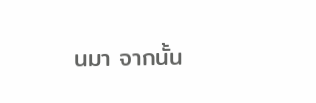นมา จากนั้น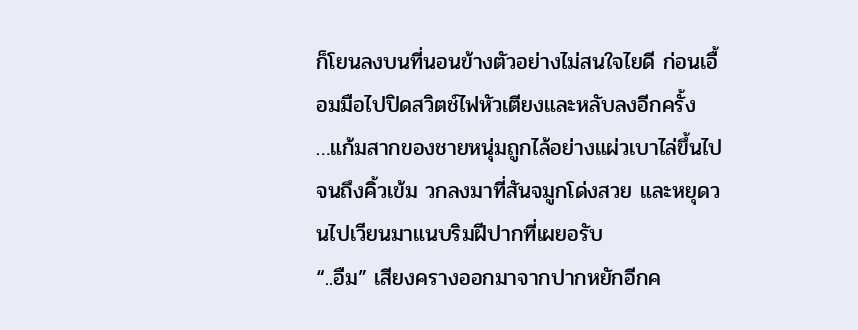ก็โยนลงบนที่นอนข้างตัวอย่างไม่สนใจไยดี ก่อนเอื้อมมือไปปิดสวิตช์ไฟหัวเตียงและหลับลงอีกครั้ง
…แก้มสากของชายหนุ่มถูกไล้อย่างแผ่วเบาไล่ขึ้นไปจนถึงคิ้วเข้ม วกลงมาที่สันจมูกโด่งสวย และหยุดวนไปเวียนมาแนบริมฝีปากที่เผยอรับ
“..อืม” เสียงครางออกมาจากปากหยักอีกค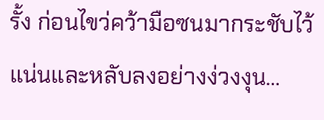รั้ง ก่อนไขว่คว้ามือซนมากระชับไว้แน่นและหลับลงอย่างง่วงงุน…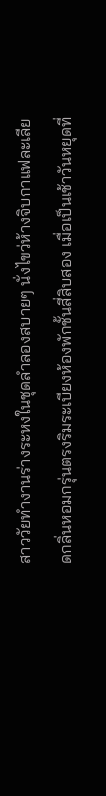สาววัยทำงานร่างระหงในชุดลำลองสบายๆ นั่งไขว่ห้างจิบกาแฟละเลียดกลิ่นหอมกรุ่นตรงริมระเบียงห้องพักชั้นสี่สิบสอง เมื่อเป็นเช้าวันหยุดที่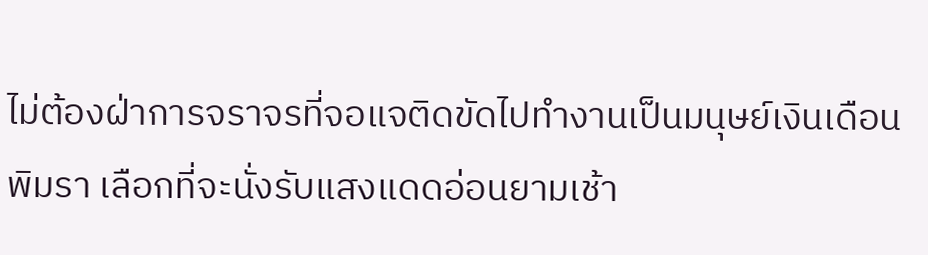ไม่ต้องฝ่าการจราจรที่จอแจติดขัดไปทำงานเป็นมนุษย์เงินเดือน พิมรา เลือกที่จะนั่งรับแสงแดดอ่อนยามเช้า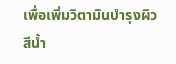เพื่อเพิ่มวิตามินบำรุงผิวสีน้ำ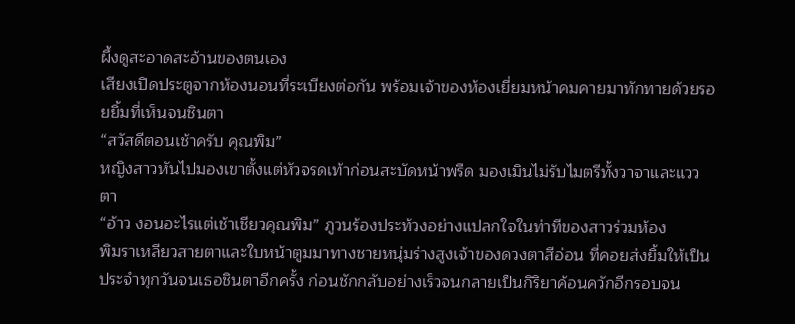ผึ้งดูสะอาดสะอ้านของตนเอง
เสียงเปิดประตูจากห้องนอนที่ระเบียงต่อกัน พร้อมเจ้าของห้องเยี่ยมหน้าคมคายมาทักทายด้วยรอยยิ้มที่เห็นจนชินตา
“สวัสดีตอนเช้าครับ คุณพิม”
หญิงสาวหันไปมองเขาตั้งแต่หัวจรดเท้าก่อนสะบัดหน้าพรืด มองเมินไม่รับไมตรีทั้งวาจาและแววตา
“อ้าว งอนอะไรแต่เช้าเชียวคุณพิม” ภูวนร้องประท้วงอย่างแปลกใจในท่าทีของสาวร่วมห้อง
พิมราเหลียวสายตาและใบหน้าตูมมาทางชายหนุ่มร่างสูงเจ้าของดวงตาสีอ่อน ที่คอยส่งยิ้มให้เป็นประจำทุกวันจนเธอชินตาอีกครั้ง ก่อนชักกลับอย่างเร็วจนกลายเป็นกิริยาค้อนควักอีกรอบจน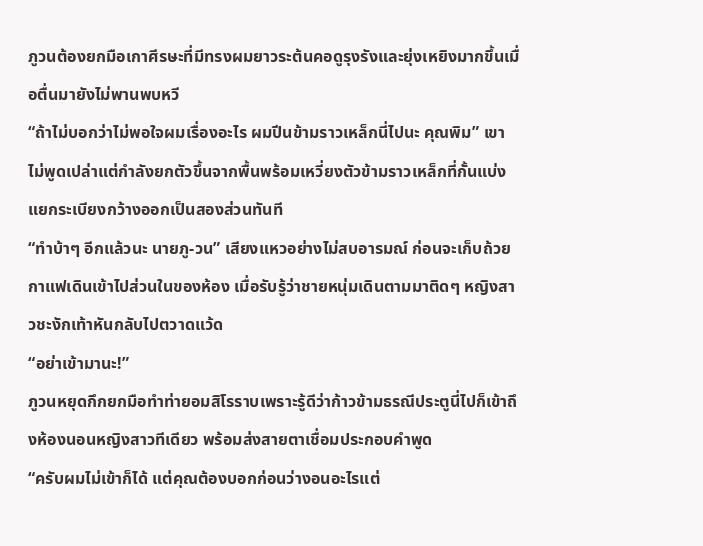ภูวนต้องยกมือเกาศีรษะที่มีทรงผมยาวระต้นคอดูรุงรังและยุ่งเหยิงมากขึ้นเมื่อตื่นมายังไม่พานพบหวี
“ถ้าไม่บอกว่าไม่พอใจผมเรื่องอะไร ผมปีนข้ามราวเหล็กนี่ไปนะ คุณพิม” เขาไม่พูดเปล่าแต่กำลังยกตัวขึ้นจากพื้นพร้อมเหวี่ยงตัวข้ามราวเหล็กที่กั้นแบ่งแยกระเบียงกว้างออกเป็นสองส่วนทันที
“ทำบ้าๆ อีกแล้วนะ นายภู-วน” เสียงแหวอย่างไม่สบอารมณ์ ก่อนจะเก็บถ้วยกาแฟเดินเข้าไปส่วนในของห้อง เมื่อรับรู้ว่าชายหนุ่มเดินตามมาติดๆ หญิงสาวชะงักเท้าหันกลับไปตวาดแว้ด
“อย่าเข้ามานะ!”
ภูวนหยุดกึกยกมือทำท่ายอมสิโรราบเพราะรู้ดีว่าก้าวข้ามธรณีประตูนี่ไปก็เข้าถึงห้องนอนหญิงสาวทีเดียว พร้อมส่งสายตาเชื่อมประกอบคำพูด
“ครับผมไม่เข้าก็ได้ แต่คุณต้องบอกก่อนว่างอนอะไรแต่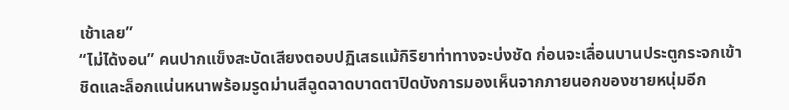เช้าเลย”
“ไม่ได้งอน” คนปากแข็งสะบัดเสียงตอบปฏิเสธแม้กิริยาท่าทางจะบ่งชัด ก่อนจะเลื่อนบานประตูกระจกเข้าชิดและล็อกแน่นหนาพร้อมรูดม่านสีฉูดฉาดบาดตาปิดบังการมองเห็นจากภายนอกของชายหนุ่มอีก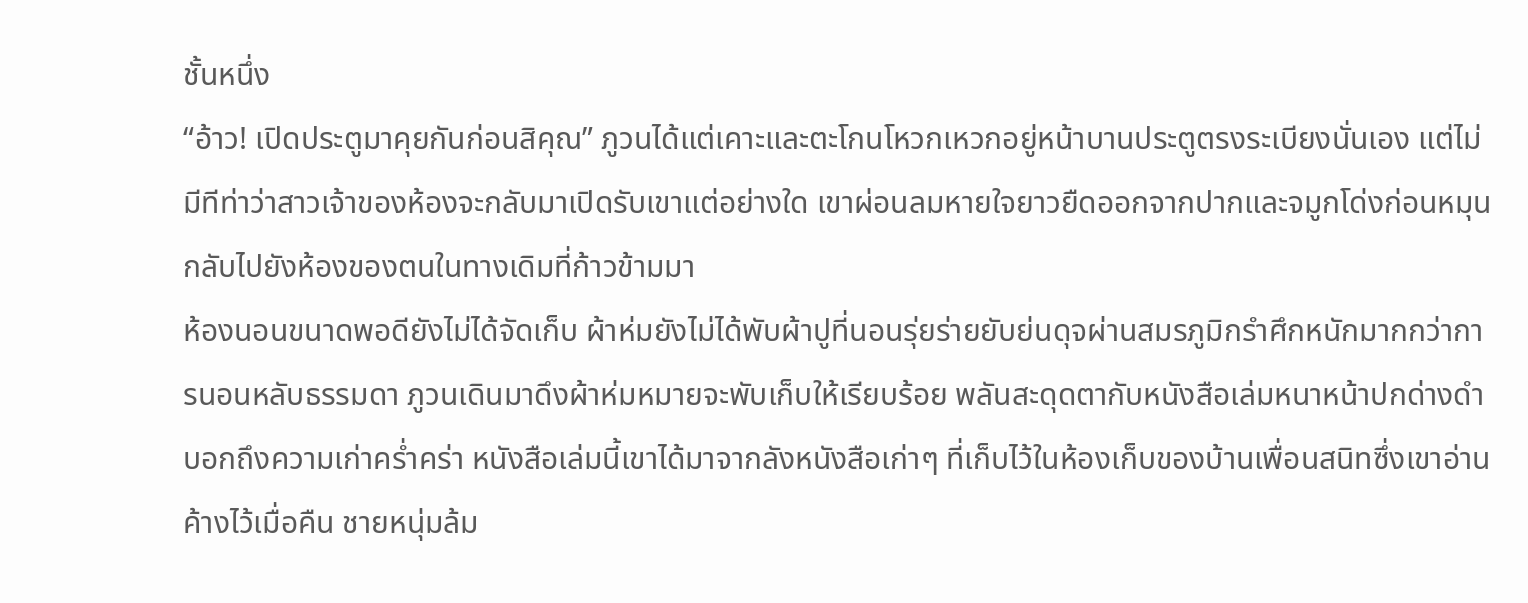ชั้นหนึ่ง
“อ้าว! เปิดประตูมาคุยกันก่อนสิคุณ” ภูวนได้แต่เคาะและตะโกนโหวกเหวกอยู่หน้าบานประตูตรงระเบียงนั่นเอง แต่ไม่มีทีท่าว่าสาวเจ้าของห้องจะกลับมาเปิดรับเขาแต่อย่างใด เขาผ่อนลมหายใจยาวยืดออกจากปากและจมูกโด่งก่อนหมุนกลับไปยังห้องของตนในทางเดิมที่ก้าวข้ามมา
ห้องนอนขนาดพอดียังไม่ได้จัดเก็บ ผ้าห่มยังไม่ได้พับผ้าปูที่นอนรุ่ยร่ายยับย่นดุจผ่านสมรภูมิกรำศึกหนักมากกว่าการนอนหลับธรรมดา ภูวนเดินมาดึงผ้าห่มหมายจะพับเก็บให้เรียบร้อย พลันสะดุดตากับหนังสือเล่มหนาหน้าปกด่างดำบอกถึงความเก่าคร่ำคร่า หนังสือเล่มนี้เขาได้มาจากลังหนังสือเก่าๆ ที่เก็บไว้ในห้องเก็บของบ้านเพื่อนสนิทซึ่งเขาอ่านค้างไว้เมื่อคืน ชายหนุ่มล้ม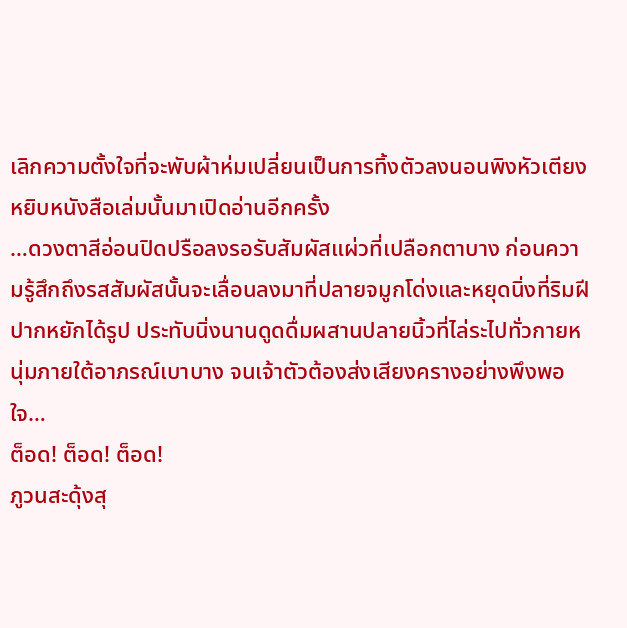เลิกความตั้งใจที่จะพับผ้าห่มเปลี่ยนเป็นการทิ้งตัวลงนอนพิงหัวเตียงหยิบหนังสือเล่มนั้นมาเปิดอ่านอีกครั้ง
…ดวงตาสีอ่อนปิดปรือลงรอรับสัมผัสแผ่วที่เปลือกตาบาง ก่อนความรู้สึกถึงรสสัมผัสนั้นจะเลื่อนลงมาที่ปลายจมูกโด่งและหยุดนิ่งที่ริมฝีปากหยักได้รูป ประทับนิ่งนานดูดดื่มผสานปลายนิ้วที่ไล่ระไปทั่วกายหนุ่มภายใต้อาภรณ์เบาบาง จนเจ้าตัวต้องส่งเสียงครางอย่างพึงพอใจ…
ต็อด! ต็อด! ต็อด!
ภูวนสะดุ้งสุ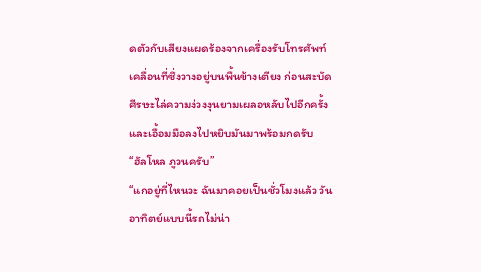ดตัวกับเสียงแผดร้องจากเครื่องรับโทรศัพท์เคลื่อนที่ซึ่งวางอยู่บนพื้นข้างเตียง ก่อนสะบัดศีรษะไล่ความง่วงงุนยามเผลอหลับไปอีกครั้ง และเอื้อมมือลงไปหยิบมันมาพร้อมกดรับ
“ฮัลโหล ภูวนครับ”
“แกอยู่ที่ไหนวะ ฉันมาคอยเป็นชั่วโมงแล้ว วันอาทิตย์แบบนี้รถไม่น่า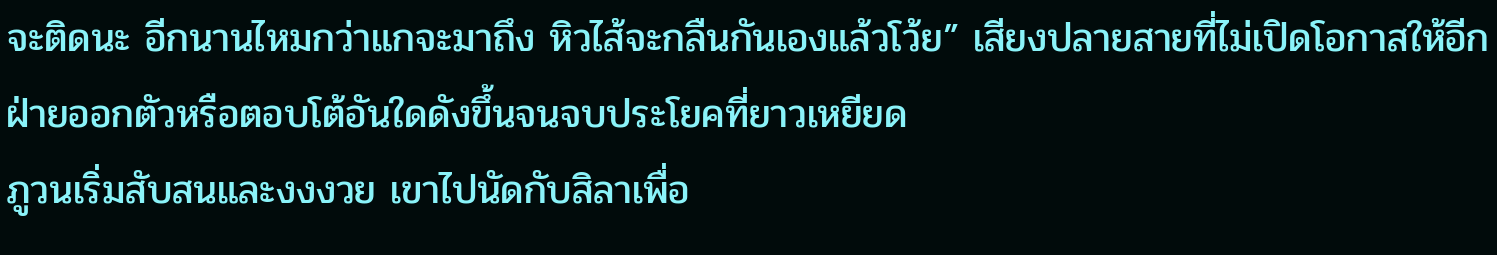จะติดนะ อีกนานไหมกว่าแกจะมาถึง หิวไส้จะกลืนกันเองแล้วโว้ย” เสียงปลายสายที่ไม่เปิดโอกาสให้อีกฝ่ายออกตัวหรือตอบโต้อันใดดังขึ้นจนจบประโยคที่ยาวเหยียด
ภูวนเริ่มสับสนและงงงวย เขาไปนัดกับสิลาเพื่อ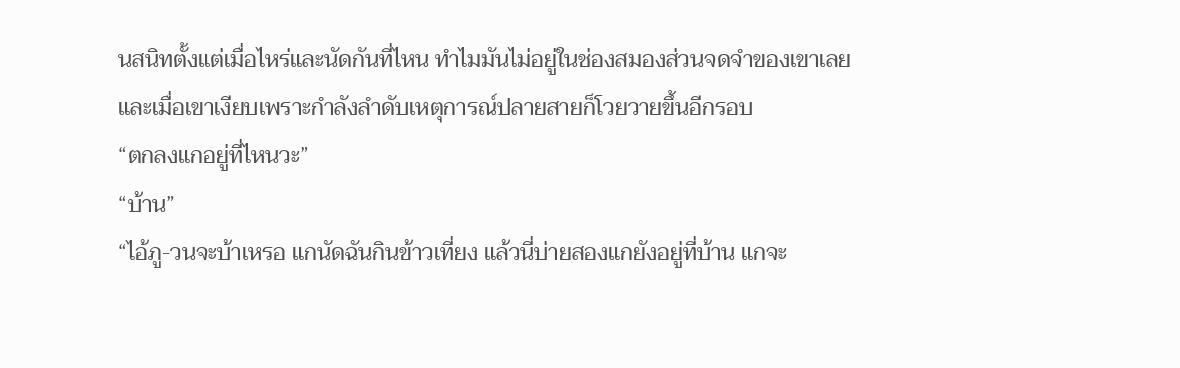นสนิทตั้งแต่เมื่อไหร่และนัดกันที่ไหน ทำไมมันไม่อยู่ในช่องสมองส่วนจดจำของเขาเลย และเมื่อเขาเงียบเพราะกำลังลำดับเหตุการณ์ปลายสายก็โวยวายขึ้นอีกรอบ
“ตกลงแกอยู่ที่ไหนวะ”
“บ้าน”
“ไอ้ภู-วนจะบ้าเหรอ แกนัดฉันกินข้าวเที่ยง แล้วนี่บ่ายสองแกยังอยู่ที่บ้าน แกจะ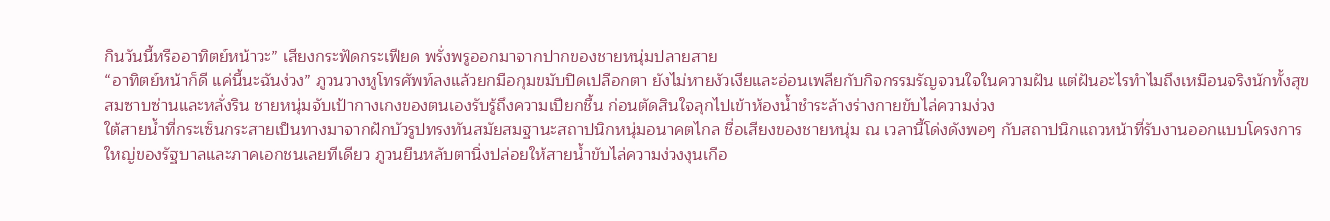กินวันนี้หรืออาทิตย์หน้าวะ” เสียงกระฟัดกระเฟียด พรั่งพรูออกมาจากปากของชายหนุ่มปลายสาย
“อาทิตย์หน้าก็ดี แค่นี้นะฉันง่วง” ภูวนวางหูโทรศัพท์ลงแล้วยกมือกุมขมับปิดเปลือกตา ยังไม่หายงัวเงียและอ่อนเพลียกับกิจกรรมรัญจวนใจในความฝัน แต่ฝันอะไรทำไมถึงเหมือนจริงนักทั้งสุขสมซาบซ่านและหลั่งริน ชายหนุ่มจับเป้ากางเกงของตนเองรับรู้ถึงความเปียกชื้น ก่อนตัดสินใจลุกไปเข้าห้องน้ำชำระล้างร่างกายขับไล่ความง่วง
ใต้สายน้ำที่กระเซ็นกระสายเป็นทางมาจากฝักบัวรูปทรงทันสมัยสมฐานะสถาปนิกหนุ่มอนาคตไกล ชื่อเสียงของชายหนุ่ม ณ เวลานี้โด่งดังพอๆ กับสถาปนิกแถวหน้าที่รับงานออกแบบโครงการใหญ่ของรัฐบาลและภาคเอกชนเลยทีเดียว ภูวนยืนหลับตานิ่งปล่อยให้สายน้ำขับไล่ความง่วงงุนเกือ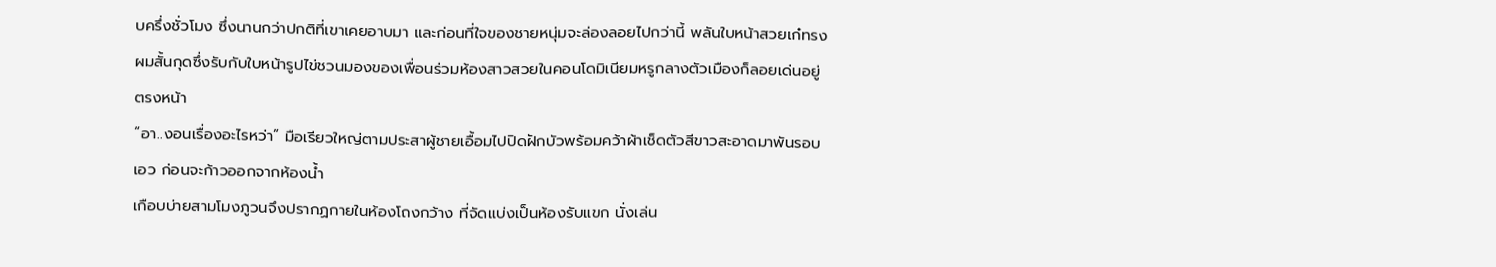บครึ่งชั่วโมง ซึ่งนานกว่าปกติที่เขาเคยอาบมา และก่อนที่ใจของชายหนุ่มจะล่องลอยไปกว่านี้ พลันใบหน้าสวยเก๋ทรงผมสั้นกุดซึ่งรับกับใบหน้ารูปไข่ชวนมองของเพื่อนร่วมห้องสาวสวยในคอนโดมิเนียมหรูกลางตัวเมืองก็ลอยเด่นอยู่ตรงหน้า
“อา..งอนเรื่องอะไรหว่า” มือเรียวใหญ่ตามประสาผู้ชายเอื้อมไปปิดฝักบัวพร้อมคว้าผ้าเช็ดตัวสีขาวสะอาดมาพันรอบเอว ก่อนจะก้าวออกจากห้องน้ำ
เกือบบ่ายสามโมงภูวนจึงปรากฏกายในห้องโถงกว้าง ที่จัดแบ่งเป็นห้องรับแขก นั่งเล่น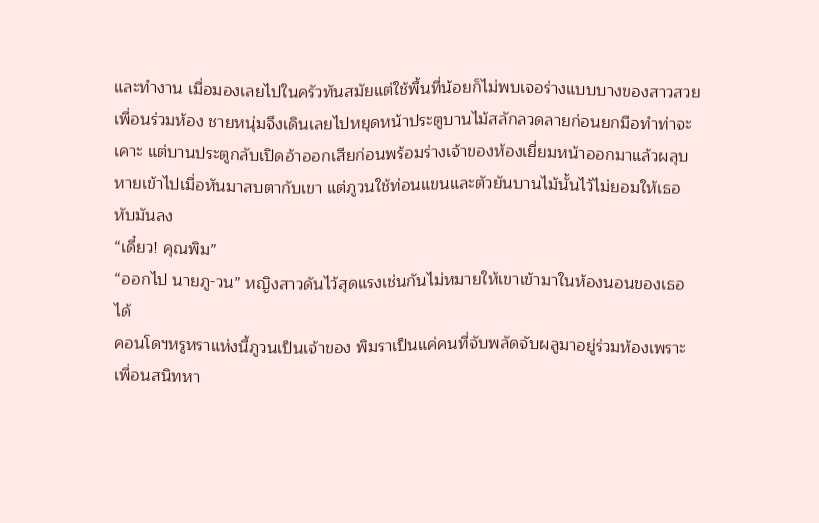และทำงาน เมื่อมองเลยไปในครัวทันสมัยแต่ใช้พื้นที่น้อยก็ไม่พบเจอร่างแบบบางของสาวสวยเพื่อนร่วมห้อง ชายหนุ่มจึงเดินเลยไปหยุดหน้าประตูบานไม้สลักลวดลายก่อนยกมือทำท่าจะเคาะ แต่บานประตูกลับเปิดอ้าออกเสียก่อนพร้อมร่างเจ้าของห้องเยี่ยมหน้าออกมาแล้วผลุบหายเข้าไปเมื่อหันมาสบตากับเขา แต่ภูวนใช้ท่อนแขนและตัวยันบานไม้นั้นไว้ไม่ยอมให้เธอหับมันลง
“เดี๋ยว! คุณพิม”
“ออกไป นายภู-วน” หญิงสาวดันไว้สุดแรงเช่นกันไม่หมายให้เขาเข้ามาในห้องนอนของเธอได้
คอนโดฯหรูหราแห่งนี้ภูวนเป็นเจ้าของ พิมราเป็นแค่คนที่จับพลัดจับผลูมาอยู่ร่วมห้องเพราะเพื่อนสนิทหา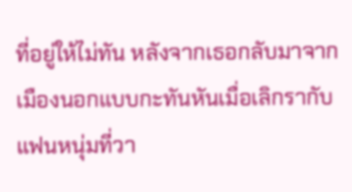ที่อยู่ให้ไม่ทัน หลังจากเธอกลับมาจากเมืองนอกแบบกะทันหันเมื่อเลิกรากับแฟนหนุ่มที่วา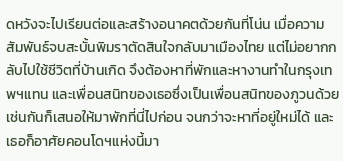ดหวังจะไปเรียนต่อและสร้างอนาคตด้วยกันที่โน่น เมื่อความสัมพันธ์จบสะบั้นพิมราตัดสินใจกลับมาเมืองไทย แต่ไม่อยากกลับไปใช้ชีวิตที่บ้านเกิด จึงต้องหาที่พักและหางานทำในกรุงเทพฯแทน และเพื่อนสนิทของเธอซึ่งเป็นเพื่อนสนิทของภูวนด้วยเช่นกันก็เสนอให้มาพักที่นี่ไปก่อน จนกว่าจะหาที่อยู่ใหม่ได้ และเธอก็อาศัยคอนโดฯแห่งนี้มา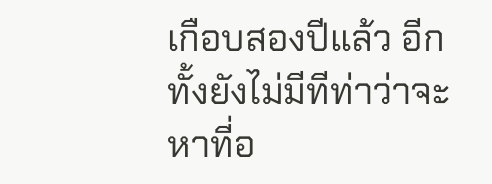เกือบสองปีแล้ว อีกทั้งยังไม่มีทีท่าว่าจะหาที่อ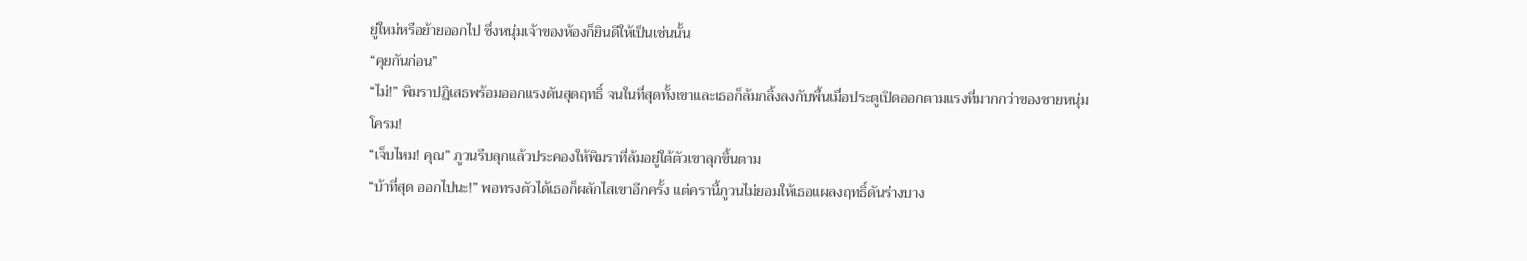ยู่ใหม่หรือย้ายออกไป ซึ่งหนุ่มเจ้าของห้องก็ยินดีให้เป็นเช่นนั้น
“คุยกันก่อน”
“ไม่!” พิมราปฏิเสธพร้อมออกแรงดันสุดฤทธิ์ จนในที่สุดทั้งเขาและเธอก็ล้มกลิ้งลงกับพื้นเมื่อประตูเปิดออกตามแรงที่มากกว่าของชายหนุ่ม
โครม!
“เจ็บไหม! คุณ” ภูวนรีบลุกแล้วประคองให้พิมราที่ล้มอยู่ใต้ตัวเขาลุกขึ้นตาม
“บ้าที่สุด ออกไปนะ!” พอทรงตัวได้เธอก็ผลักไสเขาอีกครั้ง แต่ครานี้ภูวนไม่ยอมให้เธอแผลงฤทธิ์ดันร่างบาง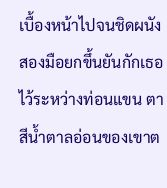เบื้องหน้าไปจนชิดผนังสองมือยกขึ้นยันกักเธอไว้ระหว่างท่อนแขน ตาสีน้ำตาลอ่อนของเขาต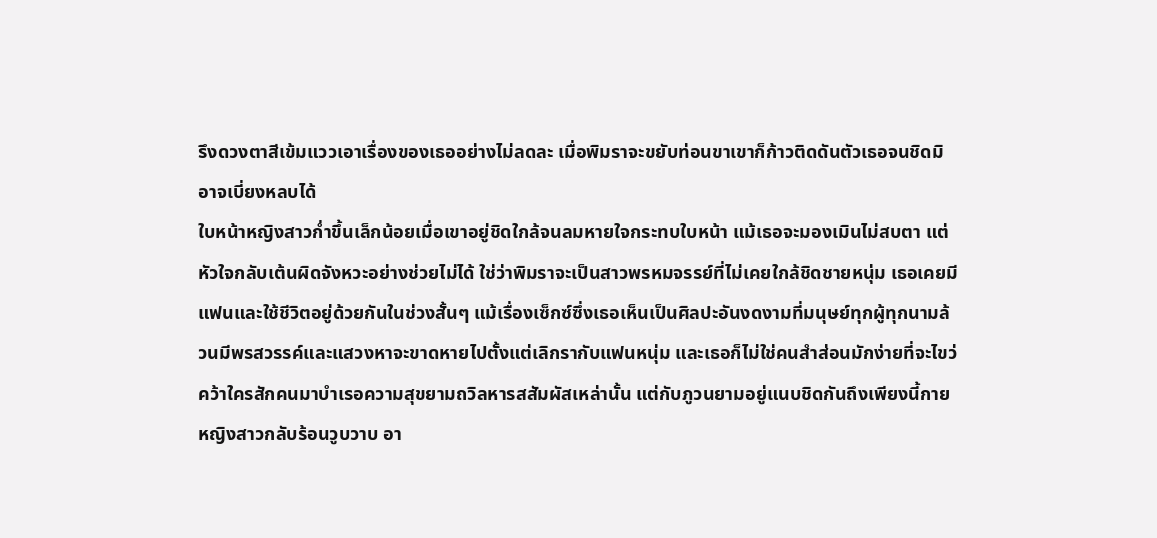รึงดวงตาสีเข้มแววเอาเรื่องของเธออย่างไม่ลดละ เมื่อพิมราจะขยับท่อนขาเขาก็ก้าวติดดันตัวเธอจนชิดมิอาจเบี่ยงหลบได้
ใบหน้าหญิงสาวก่ำขึ้นเล็กน้อยเมื่อเขาอยู่ชิดใกล้จนลมหายใจกระทบใบหน้า แม้เธอจะมองเมินไม่สบตา แต่หัวใจกลับเต้นผิดจังหวะอย่างช่วยไม่ได้ ใช่ว่าพิมราจะเป็นสาวพรหมจรรย์ที่ไม่เคยใกล้ชิดชายหนุ่ม เธอเคยมีแฟนและใช้ชีวิตอยู่ด้วยกันในช่วงสั้นๆ แม้เรื่องเซ็กซ์ซึ่งเธอเห็นเป็นศิลปะอันงดงามที่มนุษย์ทุกผู้ทุกนามล้วนมีพรสวรรค์และแสวงหาจะขาดหายไปตั้งแต่เลิกรากับแฟนหนุ่ม และเธอก็ไม่ใช่คนสำส่อนมักง่ายที่จะไขว่คว้าใครสักคนมาบำเรอความสุขยามถวิลหารสสัมผัสเหล่านั้น แต่กับภูวนยามอยู่แนบชิดกันถึงเพียงนี้กายหญิงสาวกลับร้อนวูบวาบ อา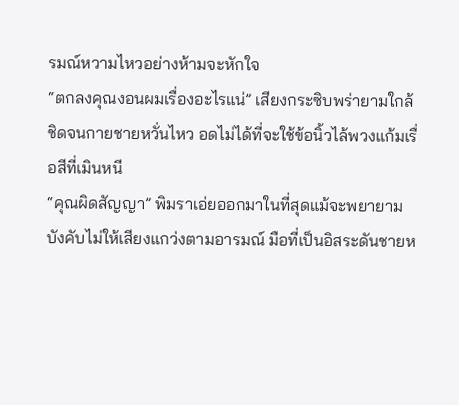รมณ์หวามไหวอย่างห้ามจะหักใจ
“ตกลงคุณงอนผมเรื่องอะไรแน่” เสียงกระซิบพร่ายามใกล้ชิดจนกายชายหวั่นไหว อดไม่ได้ที่จะใช้ข้อนิ้วไล้พวงแก้มเรื่อสีที่เมินหนี
“คุณผิดสัญญา” พิมราเอ่ยออกมาในที่สุดแม้จะพยายามบังคับไม่ให้เสียงแกว่งตามอารมณ์ มือที่เป็นอิสระดันชายห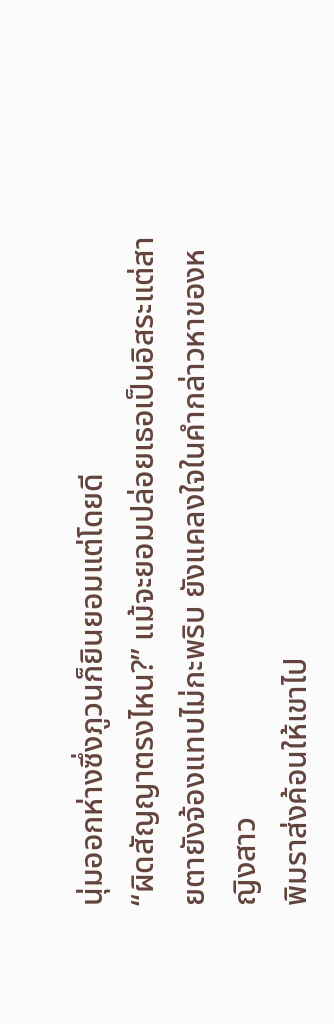นุ่มออกห่างซึ่งภูวนก็ยินยอมแต่โดยดี
“ผิดสัญญาตรงไหน?” แม้จะยอมปล่อยเธอเป็นอิสระแต่สายตายังจ้องแทบไม่กะพริบ ยังแคลงใจในคำกล่าวหาของหญิงสาว
พิมราส่งค้อนให้เขาไป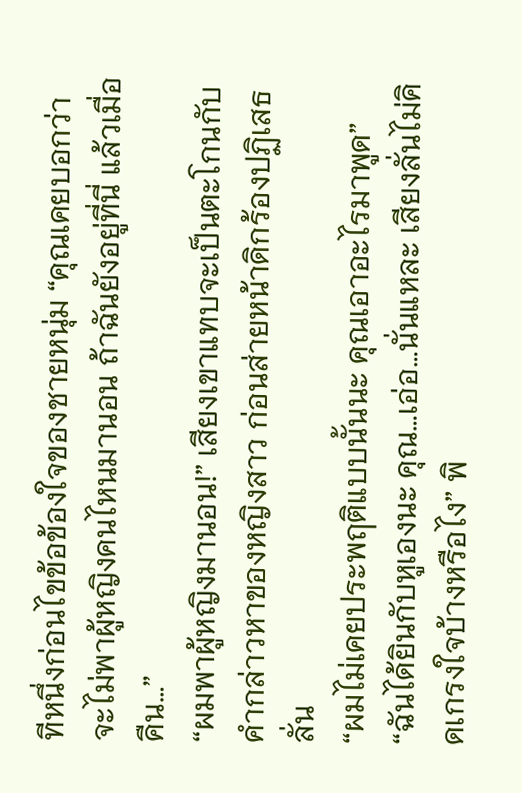ทีหนึ่งก่อนไขข้อข้องใจของชายหนุ่ม “คุณเคยบอกว่าจะไม่พาผู้หญิงคนไหนมานอน ถ้าฉันยังอยู่ที่นี่ แล้วเมื่อคืน…”
“ผมพาผู้หญิงมานอน!” เสียงเขาแทบจะเป็นตะโกนกับคำกล่าวหาของหญิงสาว ก่อนส่ายหน้าดิกร้องปฏิเสธลั่น
“ผมไม่เคยประพฤติแบบนั้นนะ คุณเอาอะไรมาพูด”
“ฉันได้ยินกับหูเองนะ คุณ…เอ่อ…นั่นแหละ เสียงลั่นไม่คิดเกรงใจบ้างหรือไง” พิ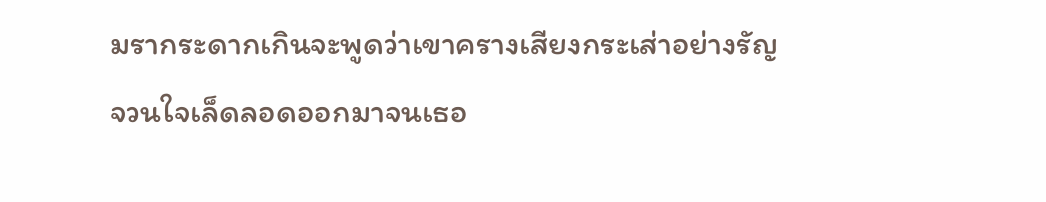มรากระดากเกินจะพูดว่าเขาครางเสียงกระเส่าอย่างรัญจวนใจเล็ดลอดออกมาจนเธอ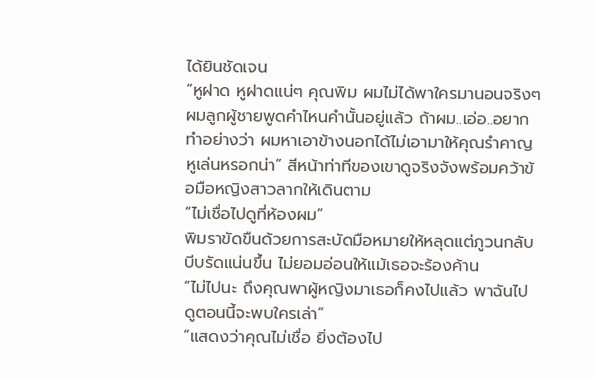ได้ยินชัดเจน
“หูฝาด หูฝาดแน่ๆ คุณพิม ผมไม่ได้พาใครมานอนจริงๆ ผมลูกผู้ชายพูดคำไหนคำนั้นอยู่แล้ว ถ้าผม..เอ่อ..อยากทำอย่างว่า ผมหาเอาข้างนอกได้ไม่เอามาให้คุณรำคาญหูเล่นหรอกน่า” สีหน้าท่าทีของเขาดูจริงจังพร้อมคว้าข้อมือหญิงสาวลากให้เดินตาม
“ไม่เชื่อไปดูที่ห้องผม”
พิมราขัดขืนด้วยการสะบัดมือหมายให้หลุดแต่ภูวนกลับบีบรัดแน่นขึ้น ไม่ยอมอ่อนให้แม้เธอจะร้องค้าน
“ไม่ไปนะ ถึงคุณพาผู้หญิงมาเธอก็คงไปแล้ว พาฉันไปดูตอนนี้จะพบใครเล่า”
“แสดงว่าคุณไม่เชื่อ ยิ่งต้องไป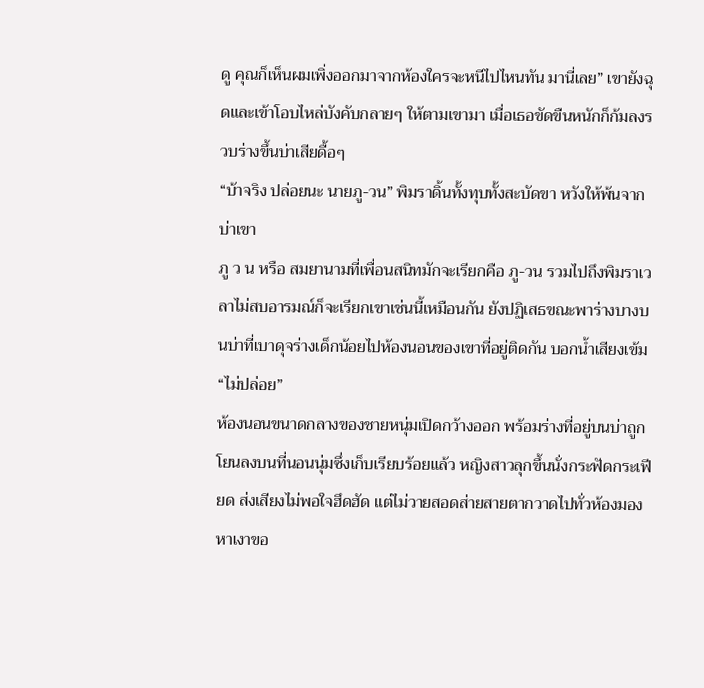ดู คุณก็เห็นผมเพิ่งออกมาจากห้องใครจะหนีไปไหนทัน มานี่เลย” เขายังฉุดและเข้าโอบไหล่บังคับกลายๆ ให้ตามเขามา เมื่อเธอขัดขืนหนักก็ก้มลงรวบร่างขึ้นบ่าเสียดื้อๆ
“บ้าจริง ปล่อยนะ นายภู-วน” พิมราดิ้นทั้งทุบทั้งสะบัดขา หวังให้พ้นจากบ่าเขา
ภู ว น หรือ สมยานามที่เพื่อนสนิทมักจะเรียกคือ ภู-วน รวมไปถึงพิมราเวลาไม่สบอารมณ์ก็จะเรียกเขาเช่นนี้เหมือนกัน ยังปฏิเสธขณะพาร่างบางบนบ่าที่เบาดุจร่างเด็กน้อยไปห้องนอนของเขาที่อยู่ติดกัน บอกน้ำเสียงเข้ม
“ไม่ปล่อย”
ห้องนอนขนาดกลางของชายหนุ่มเปิดกว้างออก พร้อมร่างที่อยู่บนบ่าถูกโยนลงบนที่นอนนุ่มซึ่งเก็บเรียบร้อยแล้ว หญิงสาวลุกขึ้นนั่งกระฟัดกระเฟียด ส่งเสียงไม่พอใจฮึดฮัด แต่ไม่วายสอดส่ายสายตากวาดไปทั่วห้องมองหาเงาขอ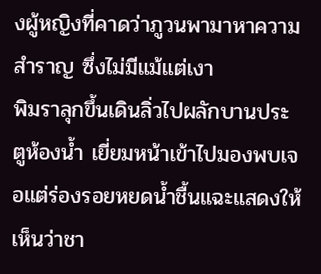งผู้หญิงที่คาดว่าภูวนพามาหาความสำราญ ซึ่งไม่มีแม้แต่เงา
พิมราลุกขึ้นเดินลิ่วไปผลักบานประตูห้องน้ำ เยี่ยมหน้าเข้าไปมองพบเจอแต่ร่องรอยหยดน้ำชื้นแฉะแสดงให้เห็นว่าชา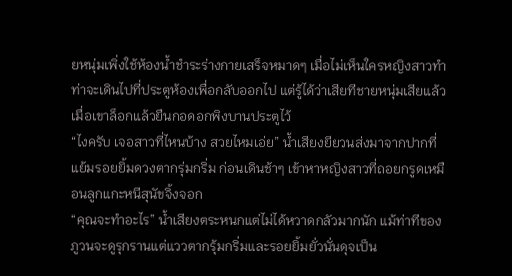ยหนุ่มเพิ่งใช้ห้องน้ำชำระร่างกายเสร็จหมาดๆ เมื่อไม่เห็นใครหญิงสาวทำท่าจะเดินไปที่ประตูห้องเพื่อกลับออกไป แต่รู้ได้ว่าเสียทีชายหนุ่มเสียแล้วเมื่อเขาล็อกแล้วยืนกอดอกพิงบานประตูไว้
“ไงครับ เจอสาวที่ไหนบ้าง สวยไหมเอ่ย” น้ำเสียงยียวนส่งมาจากปากที่แย้มรอยยิ้มดวงตากรุ่มกริ่ม ก่อนเดินช้าๆ เข้าหาหญิงสาวที่ถอยกรูดเหมือนลูกแกะหนีสุนัขจิ้งจอก
“คุณจะทำอะไร” น้ำเสียงตระหนกแต่ไม่ได้หวาดกลัวมากนัก แม้ท่าทีของภูวนจะดูรุกรานแต่แววตากรุ้มกริ่มและรอยยิ้มยั่วนั่นดุจเป็น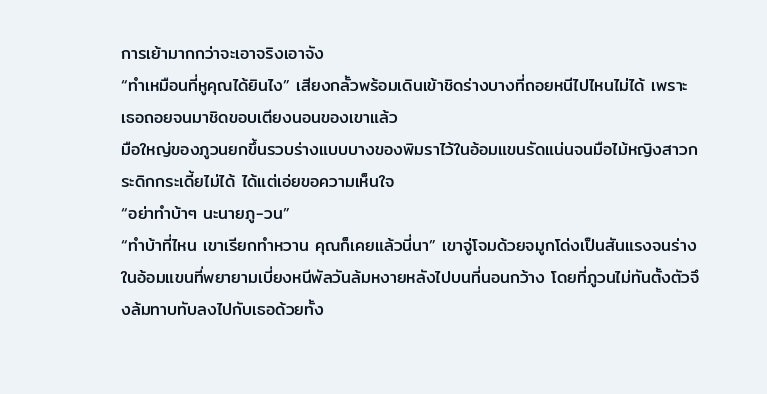การเย้ามากกว่าจะเอาจริงเอาจัง
“ทำเหมือนที่หูคุณได้ยินไง” เสียงกลั้วพร้อมเดินเข้าชิดร่างบางที่ถอยหนีไปไหนไม่ได้ เพราะเธอถอยจนมาชิดขอบเตียงนอนของเขาแล้ว
มือใหญ่ของภูวนยกขึ้นรวบร่างแบบบางของพิมราไว้ในอ้อมแขนรัดแน่นจนมือไม้หญิงสาวกระดิกกระเดี้ยไม่ได้ ได้แต่เอ่ยขอความเห็นใจ
“อย่าทำบ้าๆ นะนายภู-วน”
“ทำบ้าที่ไหน เขาเรียกทำหวาน คุณก็เคยแล้วนี่นา” เขาจู่โจมด้วยจมูกโด่งเป็นสันแรงจนร่างในอ้อมแขนที่พยายามเบี่ยงหนีพัลวันล้มหงายหลังไปบนที่นอนกว้าง โดยที่ภูวนไม่ทันตั้งตัวจึงล้มทาบทับลงไปกับเธอด้วยทั้ง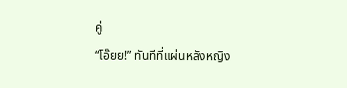คู่
“โอ๊ยย!” ทันทีที่แผ่นหลังหญิง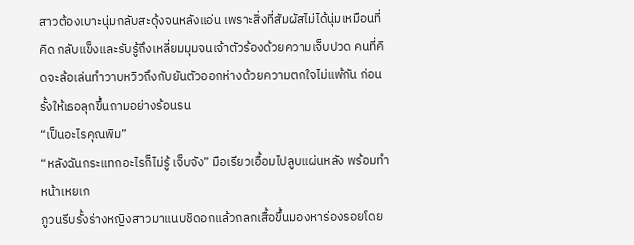สาวต้องเบาะนุ่มกลับสะดุ้งจนหลังแอ่น เพราะสิ่งที่สัมผัสไม่ได้นุ่มเหมือนที่คิด กลับแข็งและรับรู้ถึงเหลี่ยมมุมจนเจ้าตัวร้องด้วยความเจ็บปวด คนที่คิดจะล้อเล่นทำวาบหวิวถึงกับยันตัวออกห่างด้วยความตกใจไม่แพ้กัน ก่อนรั้งให้เธอลุกขึ้นถามอย่างร้อนรน
“เป็นอะไรคุณพิม”
“หลังฉันกระแทกอะไรก็ไม่รู้ เจ็บจัง” มือเรียวเอื้อมไปลูบแผ่นหลัง พร้อมทำหน้าเหยเก
ภูวนรีบรั้งร่างหญิงสาวมาแนบชิดอกแล้วถลกเสื้อขึ้นมองหาร่องรอยโดย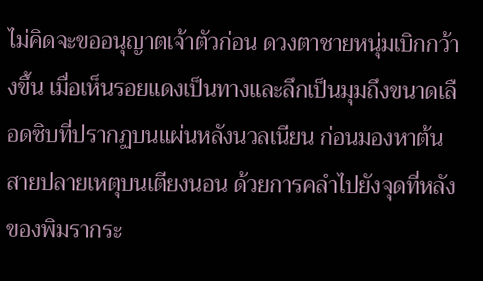ไม่คิดจะขออนุญาตเจ้าตัวก่อน ดวงตาชายหนุ่มเบิกกว้างขึ้น เมื่อเห็นรอยแดงเป็นทางและลึกเป็นมุมถึงขนาดเลือดซิบที่ปรากฏบนแผ่นหลังนวลเนียน ก่อนมองหาต้นสายปลายเหตุบนเตียงนอน ด้วยการคลำไปยังจุดที่หลังของพิมรากระ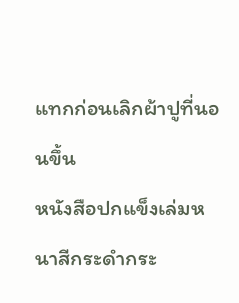แทกก่อนเลิกผ้าปูที่นอนขึ้น
หนังสือปกแข็งเล่มหนาสีกระดำกระ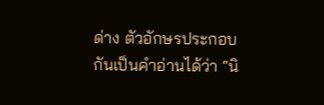ด่าง ตัวอักษรประกอบกันเป็นคำอ่านได้ว่า “นิ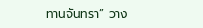ทานจันทรา” วาง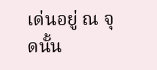เด่นอยู่ ณ จุดนั้น